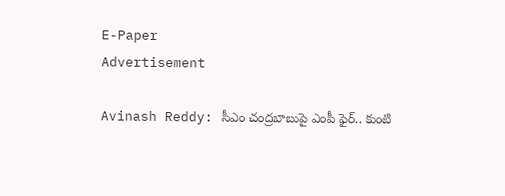E-Paper
Advertisement

Avinash Reddy: సీఎం చంద్రబాబుపై ఎంపీ ఫైర్.. కుంటి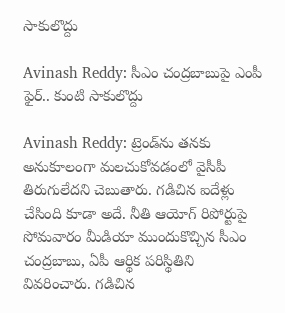సాకులొద్దు

Avinash Reddy: సీఎం చంద్రబాబుపై ఎంపీ ఫైర్.. కుంటి సాకులొద్దు

Avinash Reddy: ట్రెండ్‌ను తనకు అనుకూలంగా మలచుకోవడంలో వైసీపీ తిరుగులేదని చెబుతారు. గడిచిన ఐదేళ్లు చేసింది కూడా అదే. నీతి ఆయోగ్ రిపోర్టుపై సోమవారం మీడియా ముందుకొచ్చిన సీఎం చంద్రబాబు, ఏపీ ఆర్థిక పరిస్థితిని వివరించారు. గడిచిన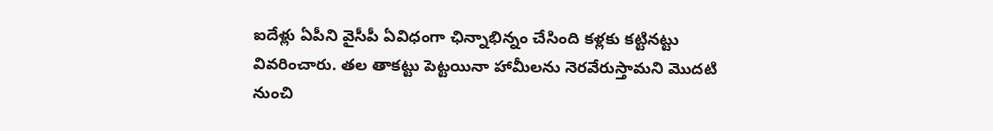ఐదేళ్లు ఏపీని వైసీపీ ఏవిధంగా ఛిన్నాభిన్నం చేసింది కళ్లకు కట్టినట్టు వివరించారు. తల తాకట్టు పెట్టయినా హామీలను నెరవేరుస్తామని మొదటి నుంచి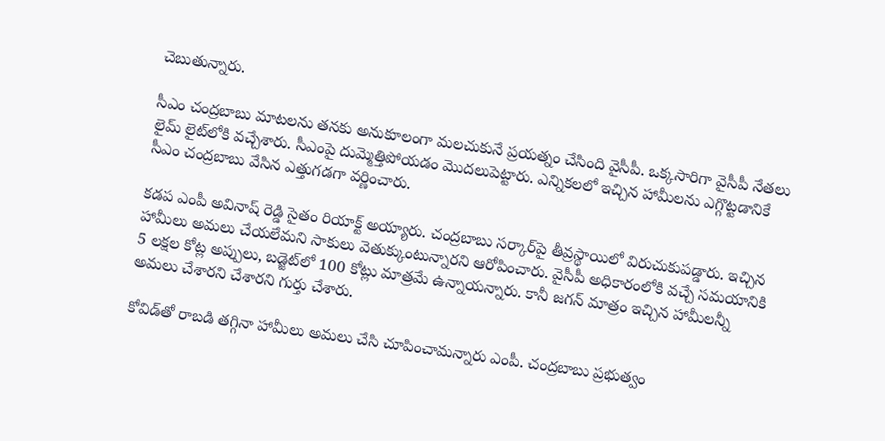చెబుతున్నారు.

సీఎం చంద్రబాబు మాటలను తనకు అనుకూలంగా మలచుకునే ప్రయత్నం చేసింది వైసీపీ. ఒక్కసారిగా వైసీపీ నేతలు లైమ్ లైట్‌లోకి వచ్చేశారు. సీఎంపై దుమ్మెత్తిపోయడం మొదలుపెట్టారు. ఎన్నికలలో ఇచ్చిన హామీలను ఎగ్గొట్టడానికే సీఎం చంద్రబాబు వేసిన ఎత్తుగడగా వర్ణించారు.

కడప ఎంపీ అవినాష్ రెడ్డి సైతం రియాక్ట్ అయ్యారు. చంద్రబాబు సర్కార్‌పై తీవ్రస్థాయిలో విరుచుకుపడ్డారు. ఇచ్చిన హామీలు అమలు చేయలేమని సాకులు వెతుక్కుంటున్నారని ఆరోపించారు. వైసీపీ అధికారంలోకి వచ్చే సమయానికి 5 లక్షల కోట్ల అప్పులు, బడ్జెట్‌లో 100 కోట్లు మాత్రమే ఉన్నాయన్నారు. కానీ జగన్ మాత్రం ఇచ్చిన హామీలన్నీ అమలు చేశారని చేశారని గుర్తు చేశారు.

కోవిడ్‌తో రాబడి తగ్గినా హామీలు అమలు చేసి చూపించామన్నారు ఎంపీ. చంద్రబాబు ప్రభుత్వం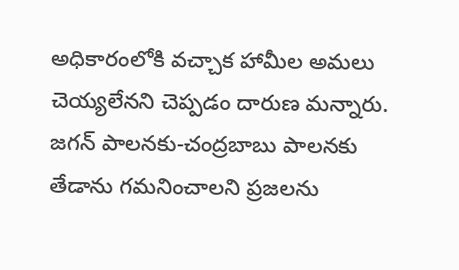అధికారంలోకి వచ్చాక హామీల అమలు చెయ్యలేనని చెప్పడం దారుణ మన్నారు. జగన్ పాలనకు-చంద్రబాబు పాలనకు తేడాను గమనించాలని ప్రజలను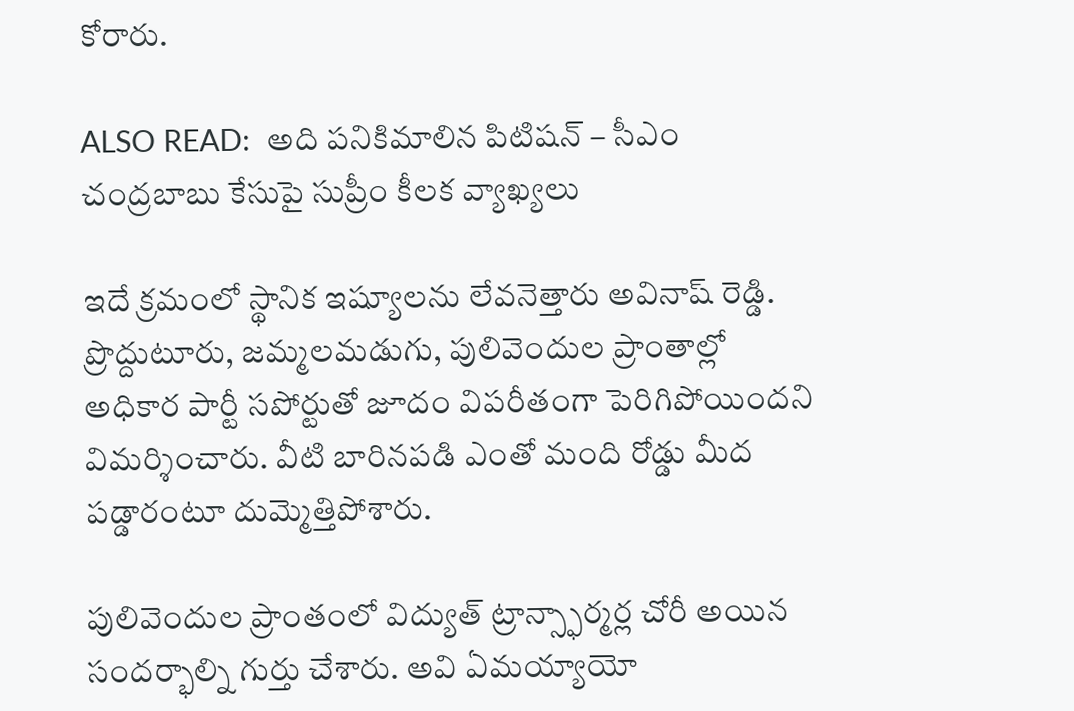కోరారు.

ALSO READ:  అది పనికిమాలిన పిటిషన్ – సీఎం చంద్రబాబు కేసుపై సుప్రీం కీలక వ్యాఖ్యలు

ఇదే క్రమంలో స్థానిక ఇష్యూలను లేవనెత్తారు అవినాష్ రెడ్డి. ప్రొద్దుటూరు, జమ్మలమడుగు, పులివెందుల ప్రాంతాల్లో అధికార పార్టీ సపోర్టుతో జూదం విపరీతంగా పెరిగిపోయిందని విమర్శించారు. వీటి బారినపడి ఎంతో మంది రోడ్డు మీద పడ్డారంటూ దుమ్మెత్తిపోశారు.

పులివెందుల ప్రాంతంలో విద్యుత్ ట్రాన్స్ఫార్మర్ల చోరీ అయిన సందర్భాల్ని గుర్తు చేశారు. అవి ఏమయ్యాయో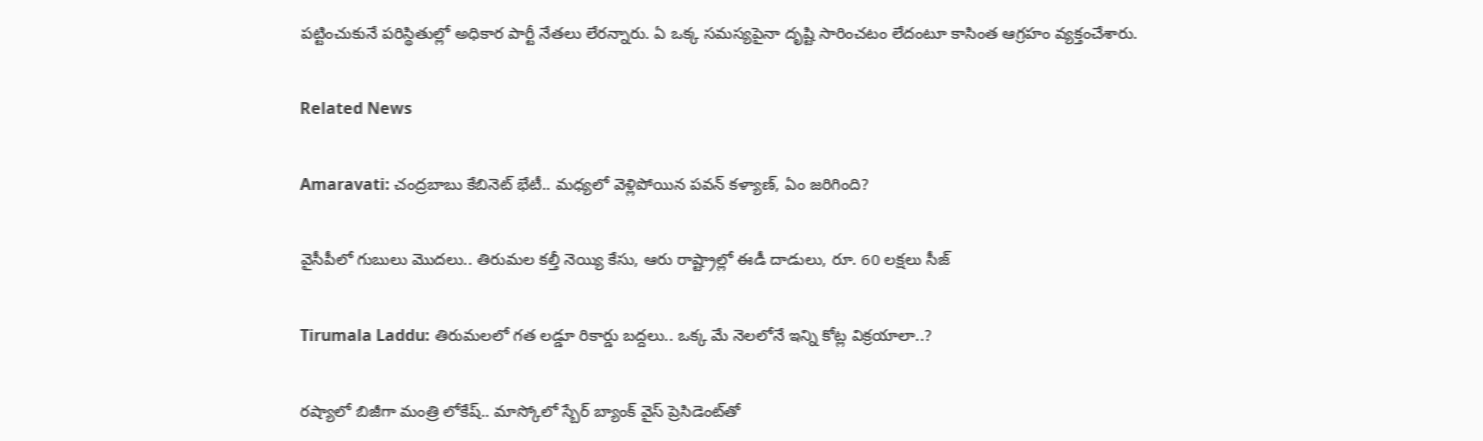పట్టించుకునే పరిస్థితుల్లో అధికార పార్టీ నేతలు లేరన్నారు. ఏ ఒక్క సమస్యపైనా దృష్టి సారించటం లేదంటూ కాసింత ఆగ్రహం వ్యక్తంచేశారు.

Related News

Amaravati: చంద్రబాబు కేబినెట్ భేటీ.. మధ్యలో వెళ్లిపోయిన పవన్ కళ్యాణ్, ఏం జరిగింది?

వైసీపీలో గుబులు మొదలు.. తిరుమల కల్తీ నెయ్యి కేసు, ఆరు రాష్ట్రాల్లో ఈడీ దాడులు, రూ. 60 లక్షలు సీజ్

Tirumala Laddu: తిరుమలలో గత లడ్డూ రికార్డు బద్దలు.. ఒక్క మే నెలలోనే ఇన్ని కోట్ల విక్రయాలా..?

రష్యాలో బిజీగా మంత్రి లోకేష్.. మాస్కోలో స్బేర్‌ బ్యాంక్ వైస్ ప్రెసిడెంట్‌తో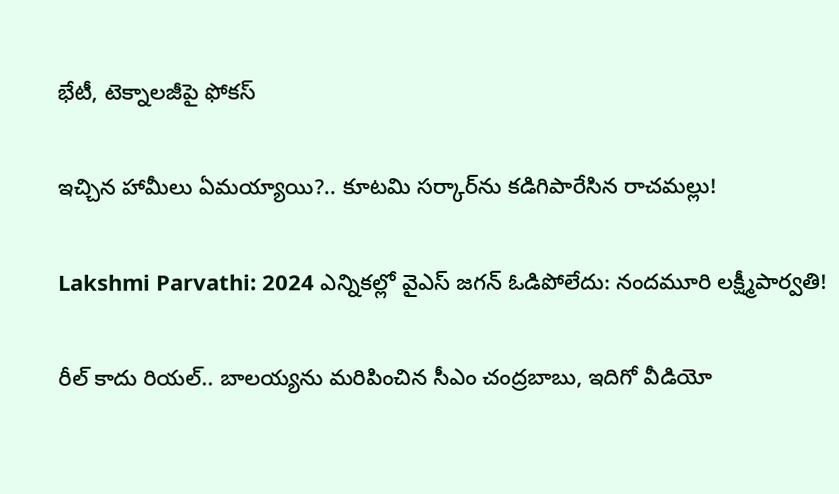భేటీ, టెక్నాలజీపై ఫోకస్

ఇచ్చిన హామీలు ఏమయ్యాయి?.. కూటమి సర్కార్‌ను కడిగిపారేసిన రాచమల్లు!

Lakshmi Parvathi: 2024 ఎన్నికల్లో వైఎస్ జగన్ ఓడిపోలేదు: నందమూరి లక్ష్మీపార్వతి!

రీల్ కాదు రియల్.. బాలయ్యను మరిపించిన సీఎం చంద్రబాబు, ఇదిగో వీడియో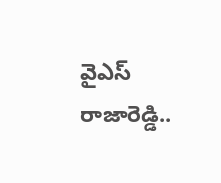వైఎస్ రాజారెడ్డి..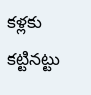కళ్లకు కట్టినట్టు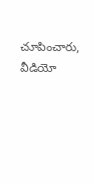చూపించారు, వీడియో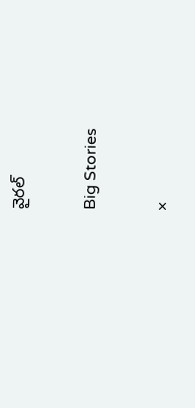వైరల్

Big Stories

×